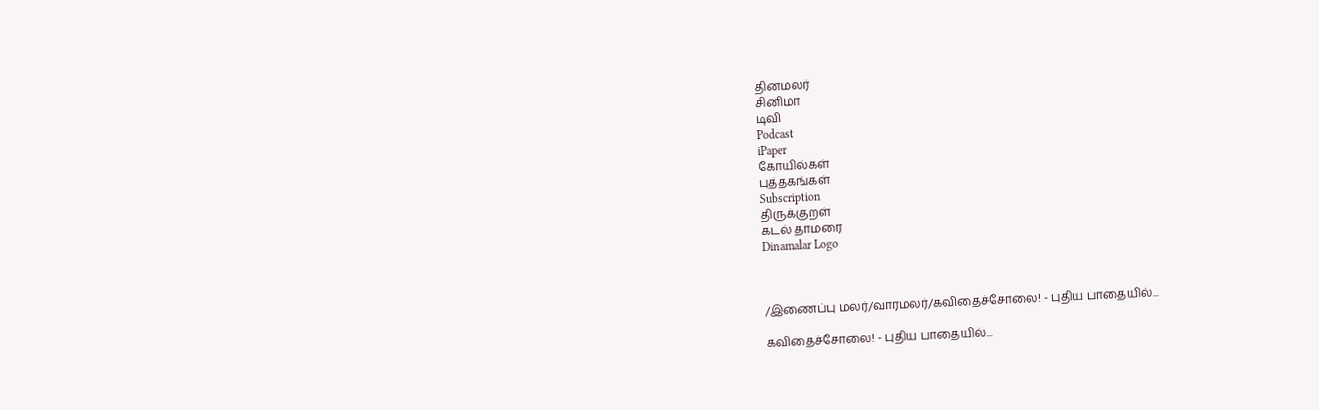தினமலர்
சினிமா
டிவி
Podcast
iPaper
கோயில்கள்
புத்தகங்கள்
Subscription
திருக்குறள்
கடல் தாமரை
Dinamalar Logo



/இணைப்பு மலர்/வாரமலர்/கவிதைச்சோலை! - புதிய பாதையில்...

கவிதைச்சோலை! - புதிய பாதையில்...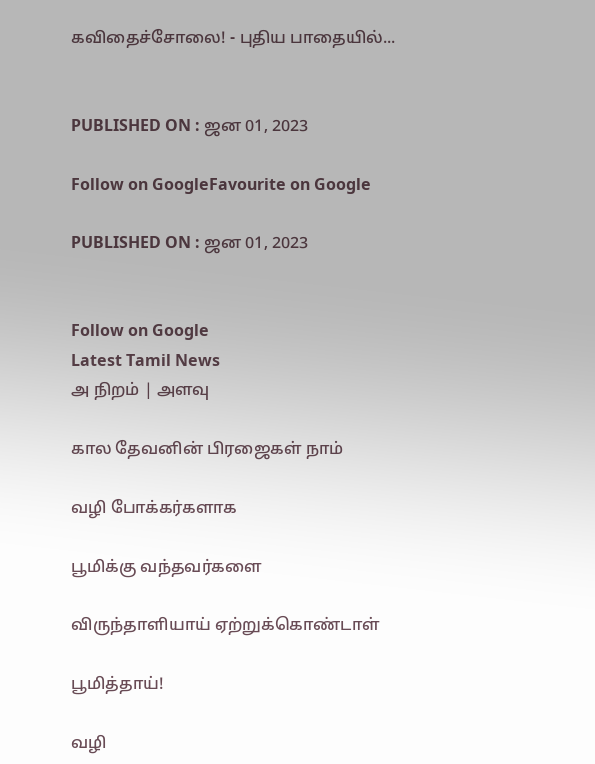கவிதைச்சோலை! - புதிய பாதையில்...


PUBLISHED ON : ஜன 01, 2023

Follow on GoogleFavourite on Google

PUBLISHED ON : ஜன 01, 2023


Follow on Google
Latest Tamil News
அ நிறம் | அளவு

கால தேவனின் பிரஜைகள் நாம்

வழி போக்கர்களாக

பூமிக்கு வந்தவர்களை

விருந்தாளியாய் ஏற்றுக்கொண்டாள்

பூமித்தாய்!

வழி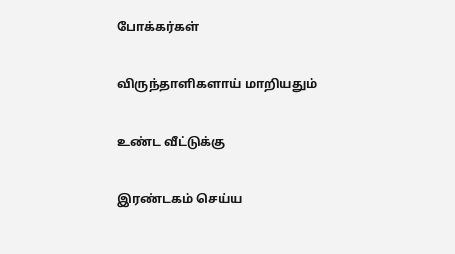போக்கர்கள்

விருந்தாளிகளாய் மாறியதும்

உண்ட வீட்டுக்கு

இரண்டகம் செய்ய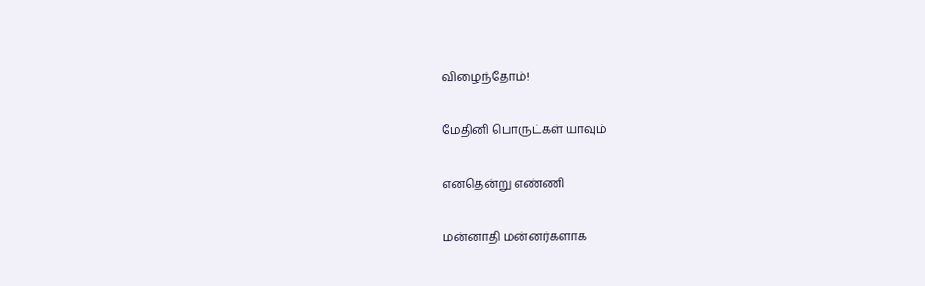விழைந்தோம்!

மேதினி பொருட்கள் யாவும்

எனதென்று எண்ணி

மன்னாதி மன்னர்களாக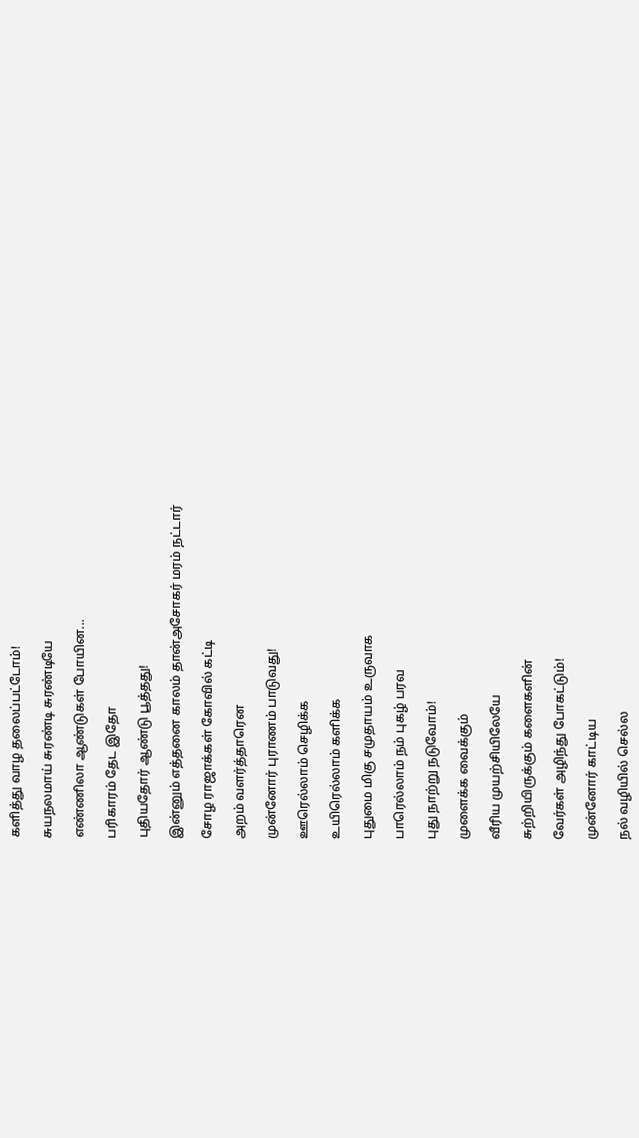களித்து வாழ தலைப்பட்டோம்!

சுயநலமாய் சுரண்டி சுரண்டியே

எண்ணிலா ஆண்டுகள் போயின...

பரிகாரம் தேட இதோ

புதியதோர் ஆண்டு பூத்தது!

இன்னும் எத்தனை காலம் தான்அசோகர் மரம் நட்டார்

சோழ ராஜாக்கள் கோவில் கட்டி

அறம் வளர்த்தாரென

முன்னோர் புராணம் பாடுவது!

ஊரெல்லாம் செழிக்க

உயிரெல்லாம் களிக்க

புதுமை மிகு சமுதாயம் உருவாக

பாரெல்லாம் நம் புகழ் பரவ

புது நாற்று நடுவோம்!

முளைக்க வைக்கும்

வீரிய முயற்சியிலேயே

சுற்றியிருக்கும் களைகளின்

வேர்கள் அழிந்து போகட்டும்!

முன்னோர் காட்டிய

நல் வழியில் செல்ல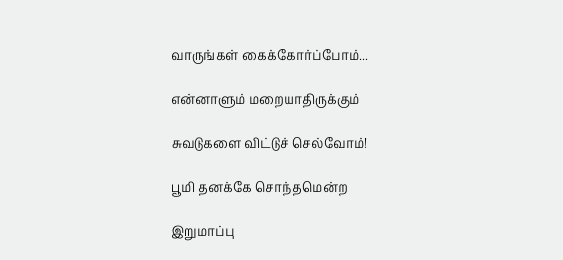வாருங்கள் கைக்கோர்ப்போம்...

என்னாளும் மறையாதிருக்கும்

சுவடுகளை விட்டுச் செல்வோம்!

பூமி தனக்கே சொந்தமென்ற

இறுமாப்பு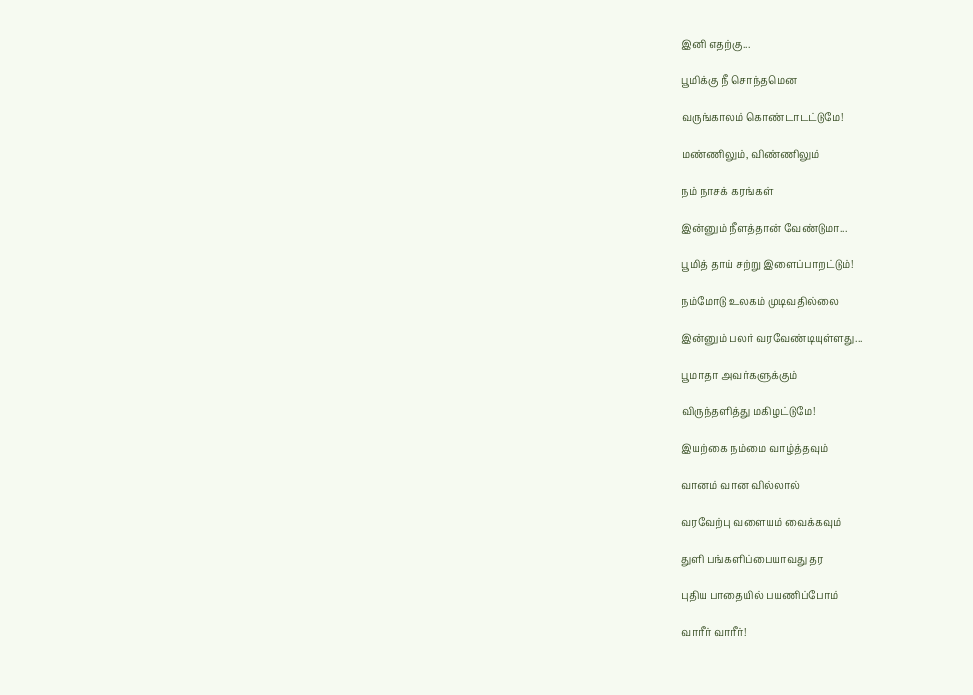இனி எதற்கு...

பூமிக்கு நீ சொந்தமென

வருங்காலம் கொண்டாடட்டுமே!

மண்ணிலும், விண்ணிலும்

நம் நாசக் கரங்கள்

இன்னும் நீளத்தான் வேண்டுமா...

பூமித் தாய் சற்று இளைப்பாறட்டும்!

நம்மோடு உலகம் முடிவதில்லை

இன்னும் பலர் வரவேண்டியுள்ளது...

பூமாதா அவர்களுக்கும்

விருந்தளித்து மகிழட்டுமே!

இயற்கை நம்மை வாழ்த்தவும்

வானம் வான வில்லால்

வரவேற்பு வளையம் வைக்கவும்

துளி பங்களிப்பையாவது தர

புதிய பாதையில் பயணிப்போம்

வாரீர் வாரீர்!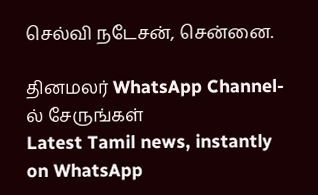செல்வி நடேசன், சென்னை.

தினமலர் WhatsApp Channel-ல் சேருங்கள்
Latest Tamil news, instantly on WhatsApp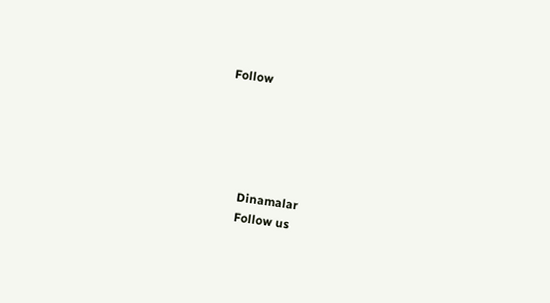Follow





      Dinamalar
      Follow us